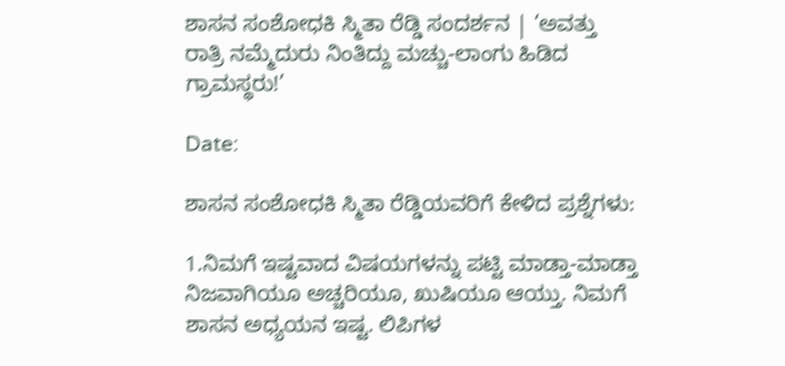ಶಾಸನ ಸಂಶೋಧಕಿ ಸ್ಮಿತಾ ರೆಡ್ಡಿ ಸಂದರ್ಶನ | ‘ಅವತ್ತು ರಾತ್ರಿ ನಮ್ಮೆದುರು ನಿಂತಿದ್ದು ಮಚ್ಚು-ಲಾಂಗು ಹಿಡಿದ ಗ್ರಾಮಸ್ಥರು!’

Date:

ಶಾಸನ ಸಂಶೋಧಕಿ ಸ್ಮಿತಾ ರೆಡ್ಡಿಯವರಿಗೆ ಕೇಳಿದ ಪ್ರಶ್ನೆಗಳು:

1.ನಿಮಗೆ ಇಷ್ಟವಾದ ವಿಷಯಗಳನ್ನು ಪಟ್ಟಿ ಮಾಡ್ತಾ-ಮಾಡ್ತಾ ನಿಜವಾಗಿಯೂ ಅಚ್ಚರಿಯೂ, ಖುಷಿಯೂ ಆಯ್ತು. ನಿಮಗೆ ಶಾಸನ ಅಧ್ಯಯನ ಇಷ್ಟ. ಲಿಪಿಗಳ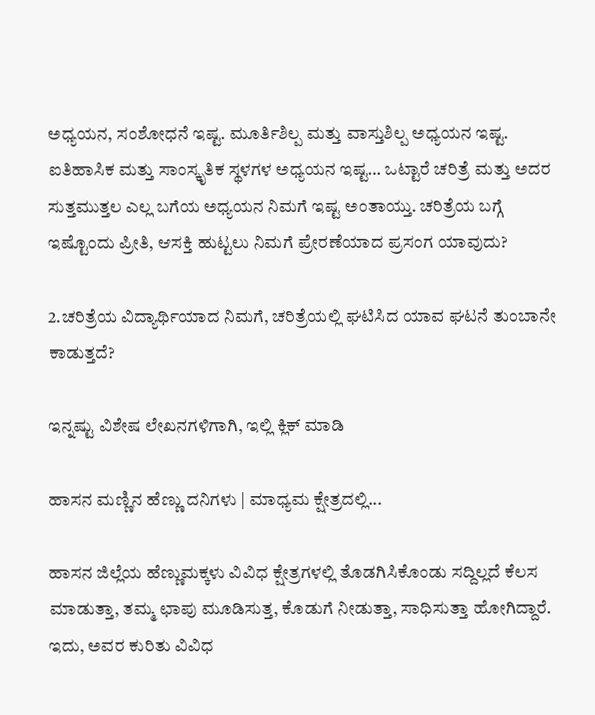ಅಧ್ಯಯನ, ಸಂಶೋಧನೆ ಇಷ್ಟ. ಮೂರ್ತಿಶಿಲ್ಪ ಮತ್ತು ವಾಸ್ತುಶಿಲ್ಪ ಅಧ್ಯಯನ ಇಷ್ಟ. ಐತಿಹಾಸಿಕ ಮತ್ತು ಸಾಂಸ್ಕೃತಿಕ ಸ್ಥಳಗಳ ಅಧ್ಯಯನ ಇಷ್ಟ… ಒಟ್ಟಾರೆ ಚರಿತ್ರೆ ಮತ್ತು ಅದರ ಸುತ್ತಮುತ್ತಲ ಎಲ್ಲ ಬಗೆಯ ಅಧ್ಯಯನ ನಿಮಗೆ ಇಷ್ಟ ಅಂತಾಯ್ತು. ಚರಿತ್ರೆಯ ಬಗ್ಗೆ ಇಷ್ಟೊಂದು ಪ್ರೀತಿ, ಆಸಕ್ತಿ ಹುಟ್ಟಲು ನಿಮಗೆ ಪ್ರೇರಣೆಯಾದ ಪ್ರಸಂಗ ಯಾವುದು?

2.ಚರಿತ್ರೆಯ ವಿದ್ಯಾರ್ಥಿಯಾದ ನಿಮಗೆ, ಚರಿತ್ರೆಯಲ್ಲಿ ಘಟಿಸಿದ ಯಾವ ಘಟನೆ ತುಂಬಾನೇ ಕಾಡುತ್ತದೆ?

ಇನ್ನಷ್ಟು ವಿಶೇಷ ಲೇಖನಗಳಿಗಾಗಿ, ಇಲ್ಲಿ ಕ್ಲಿಕ್ ಮಾಡಿ

ಹಾಸನ ಮಣ್ಣಿನ ಹೆಣ್ಣು ದನಿಗಳು | ಮಾಧ್ಯಮ ಕ್ಷೇತ್ರದಲ್ಲಿ...

ಹಾಸನ ಜಿಲ್ಲೆಯ ಹೆಣ್ಣುಮಕ್ಕಳು ವಿವಿಧ ಕ್ಷೇತ್ರಗಳಲ್ಲಿ ತೊಡಗಿಸಿಕೊಂಡು ಸದ್ದಿಲ್ಲದೆ ಕೆಲಸ ಮಾಡುತ್ತಾ, ತಮ್ಮ ಛಾಪು ಮೂಡಿಸುತ್ತ, ಕೊಡುಗೆ ನೀಡುತ್ತಾ, ಸಾಧಿಸುತ್ತಾ ಹೋಗಿದ್ದಾರೆ. ಇದು, ಅವರ ಕುರಿತು ವಿವಿಧ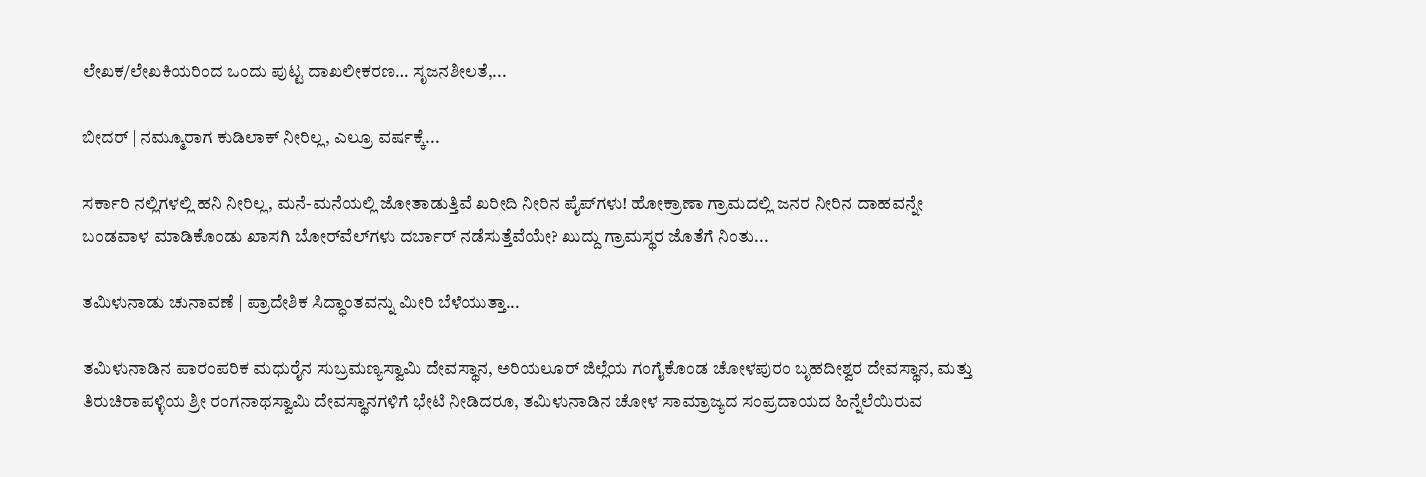ಲೇಖಕ/ಲೇಖಕಿಯರಿಂದ ಒಂದು ಪುಟ್ಟ ದಾಖಲೀಕರಣ… ಸೃಜನಶೀಲತೆ,...

ಬೀದರ್ | ನಮ್ಮೂರಾಗ ಕುಡಿಲಾಕ್ ನೀರಿಲ್ಲ, ಎಲ್ರೂ ವರ್ಷಕ್ಕೆ...

ಸರ್ಕಾರಿ ನಲ್ಲಿಗಳಲ್ಲಿ ಹನಿ ನೀರಿಲ್ಲ, ಮನೆ-ಮನೆಯಲ್ಲಿ ಜೋತಾಡುತ್ತಿವೆ ಖರೀದಿ ನೀರಿನ ಪೈಪ್‌ಗಳು! ಹೋಕ್ರಾಣಾ ಗ್ರಾಮದಲ್ಲಿ ಜನರ ನೀರಿನ ದಾಹವನ್ನೇ ಬಂಡವಾಳ ಮಾಡಿಕೊಂಡು ಖಾಸಗಿ ಬೋರ್‌ವೆಲ್‌ಗಳು ದರ್ಬಾರ್‌ ನಡೆಸುತ್ತೆವೆಯೇ? ಖುದ್ದು ಗ್ರಾಮಸ್ಥರ ಜೊತೆಗೆ ನಿಂತು...

ತಮಿಳುನಾಡು ಚುನಾವಣೆ | ಪ್ರಾದೇಶಿಕ ಸಿದ್ಧಾಂತವನ್ನು ಮೀರಿ ಬೆಳೆಯುತ್ತಾ...

ತಮಿಳುನಾಡಿನ ಪಾರಂಪರಿಕ ಮಧುರೈನ ಸುಬ್ರಮಣ್ಯಸ್ವಾಮಿ ದೇವಸ್ಥಾನ, ಅರಿಯಲೂರ್ ಜಿಲ್ಲೆಯ ಗಂಗೈಕೊಂಡ ಚೋಳಪುರಂ ಬೃಹದೀಶ್ವರ ದೇವಸ್ಥಾನ, ಮತ್ತು ತಿರುಚಿರಾಪಳ್ಳಿಯ ಶ್ರೀ ರಂಗನಾಥಸ್ವಾಮಿ ದೇವಸ್ಥಾನಗಳಿಗೆ ಭೇಟಿ ನೀಡಿದರೂ, ತಮಿಳುನಾಡಿನ ಚೋಳ ಸಾಮ್ರಾಜ್ಯದ ಸಂಪ್ರದಾಯದ ಹಿನ್ನೆಲೆಯಿರುವ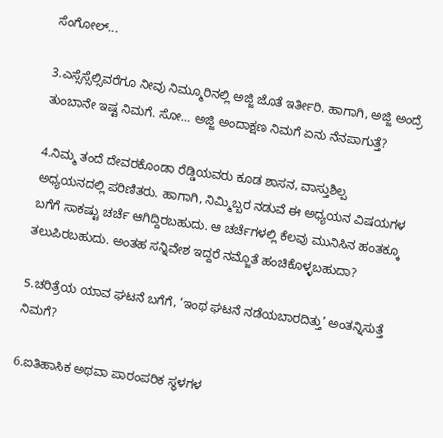ಸೆಂಗೋಲ್...

3.ಎಸ್ಸೆಸ್ಸೆಲ್ಸಿವರೆಗೂ ನೀವು ನಿಮ್ಮೂರಿನಲ್ಲಿ ಅಜ್ಜಿ ಜೊತೆ ಇರ್ತೀರಿ. ಹಾಗಾಗಿ, ಅಜ್ಜಿ ಅಂದ್ರೆ ತುಂಬಾನೇ ಇಷ್ಟ ನಿಮಗೆ. ಸೋ… ಅಜ್ಜಿ ಅಂದಾಕ್ಷಣ ನಿಮಗೆ ಏನು ನೆನಪಾಗುತ್ತೆ?

4.ನಿಮ್ಮ ತಂದೆ ದೇವರಕೊಂಡಾ ರೆಡ್ಡಿಯವರು ಕೂಡ ಶಾಸನ, ವಾಸ್ತುಶಿಲ್ಪ ಅಧ್ಯಯನದಲ್ಲಿ ಪರಿಣಿತರು. ಹಾಗಾಗಿ, ನಿಮ್ಮಿಬ್ಬರ ನಡುವೆ ಈ ಅಧ್ಯಯನ ವಿಷಯಗಳ ಬಗೆಗೆ ಸಾಕಷ್ಟು ಚರ್ಚೆ ಆಗಿದ್ದಿರಬಹುದು. ಆ ಚರ್ಚೆಗಳಲ್ಲಿ ಕೆಲವು ಮುನಿಸಿನ ಹಂತಕ್ಕೂ ತಲುಪಿರಬಹುದು. ಅಂತಹ ಸನ್ನಿವೇಶ ಇದ್ದರೆ ನಮ್ಜೊತೆ ಹಂಚಿಕೊಳ್ಳಬಹುದಾ?

5.ಚರಿತ್ರೆಯ ಯಾವ ಘಟನೆ ಬಗೆಗೆ, ‘ಇಂಥ ಘಟನೆ ನಡೆಯಬಾರದಿತ್ತು’ ಅಂತನ್ನಿಸುತ್ತೆ ನಿಮಗೆ?

6.ಐತಿಹಾಸಿಕ ಅಥವಾ ಪಾರಂಪರಿಕ ಸ್ಥಳಗಳ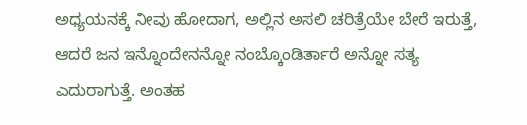ಅಧ್ಯಯನಕ್ಕೆ ನೀವು ಹೋದಾಗ, ಅಲ್ಲಿನ ಅಸಲಿ ಚರಿತ್ರೆಯೇ ಬೇರೆ ಇರುತ್ತೆ, ಆದರೆ ಜನ ಇನ್ನೊಂದೇನನ್ನೋ ನಂಬ್ಕೊಂಡಿರ್ತಾರೆ ಅನ್ನೋ ಸತ್ಯ ಎದುರಾಗುತ್ತೆ. ಅಂತಹ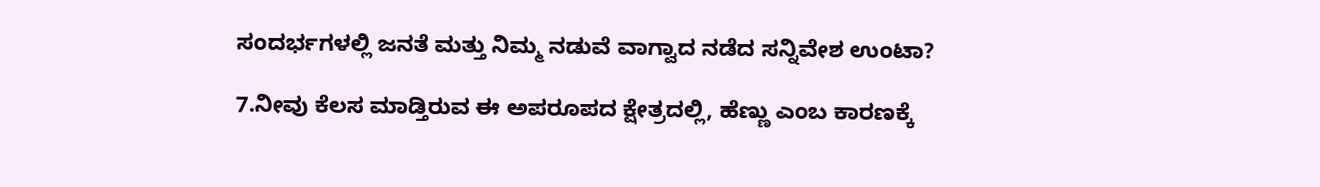ಸಂದರ್ಭಗಳಲ್ಲಿ ಜನತೆ ಮತ್ತು ನಿಮ್ಮ ನಡುವೆ ವಾಗ್ವಾದ ನಡೆದ ಸನ್ನಿವೇಶ ಉಂಟಾ?

7.ನೀವು ಕೆಲಸ ಮಾಡ್ತಿರುವ ಈ ಅಪರೂಪದ ಕ್ಷೇತ್ರದಲ್ಲಿ, ಹೆಣ್ಣು ಎಂಬ ಕಾರಣಕ್ಕೆ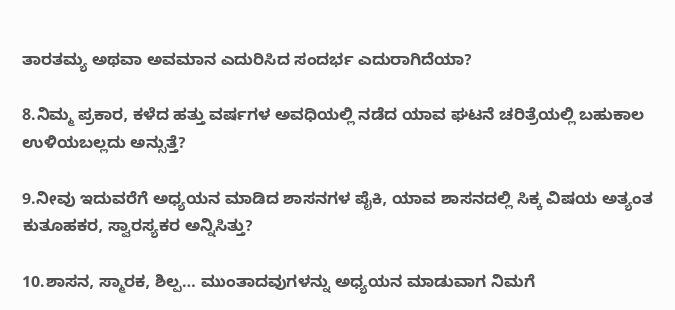ತಾರತಮ್ಯ ಅಥವಾ ಅವಮಾನ ಎದುರಿಸಿದ ಸಂದರ್ಭ ಎದುರಾಗಿದೆಯಾ?

8.ನಿಮ್ಮ ಪ್ರಕಾರ, ಕಳೆದ ಹತ್ತು ವರ್ಷಗಳ ಅವಧಿಯಲ್ಲಿ ನಡೆದ ಯಾವ ಘಟನೆ ಚರಿತ್ರೆಯಲ್ಲಿ ಬಹುಕಾಲ ಉಳಿಯಬಲ್ಲದು ಅನ್ಸುತ್ತೆ?

9.ನೀವು ಇದುವರೆಗೆ ಅಧ್ಯಯನ ಮಾಡಿದ ಶಾಸನಗಳ ಪೈಕಿ, ಯಾವ ಶಾಸನದಲ್ಲಿ ಸಿಕ್ಕ ವಿಷಯ ಅತ್ಯಂತ ಕುತೂಹಕರ, ಸ್ವಾರಸ್ಯಕರ ಅನ್ನಿಸಿತ್ತು?

10.ಶಾಸನ, ಸ್ಮಾರಕ, ಶಿಲ್ಪ… ಮುಂತಾದವುಗಳನ್ನು ಅಧ್ಯಯನ ಮಾಡುವಾಗ ನಿಮಗೆ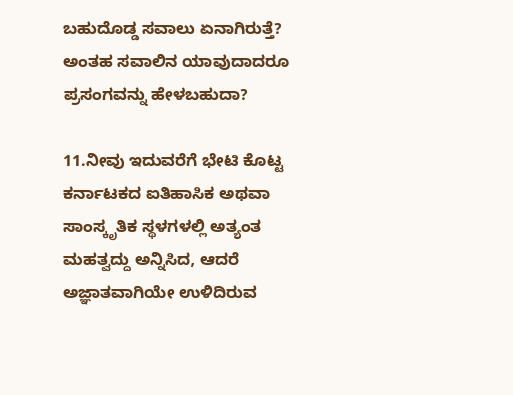ಬಹುದೊಡ್ಡ ಸವಾಲು ಏನಾಗಿರುತ್ತೆ? ಅಂತಹ ಸವಾಲಿನ ಯಾವುದಾದರೂ ಪ್ರಸಂಗವನ್ನು ಹೇಳಬಹುದಾ?

11.ನೀವು ಇದುವರೆಗೆ ಭೇಟಿ ಕೊಟ್ಟ ಕರ್ನಾಟಕದ ಐತಿಹಾಸಿಕ ಅಥವಾ ಸಾಂಸ್ಕೃತಿಕ ಸ್ಥಳಗಳಲ್ಲಿ ಅತ್ಯಂತ ಮಹತ್ವದ್ದು ಅನ್ನಿಸಿದ, ಆದರೆ ಅಜ್ಞಾತವಾಗಿಯೇ ಉಳಿದಿರುವ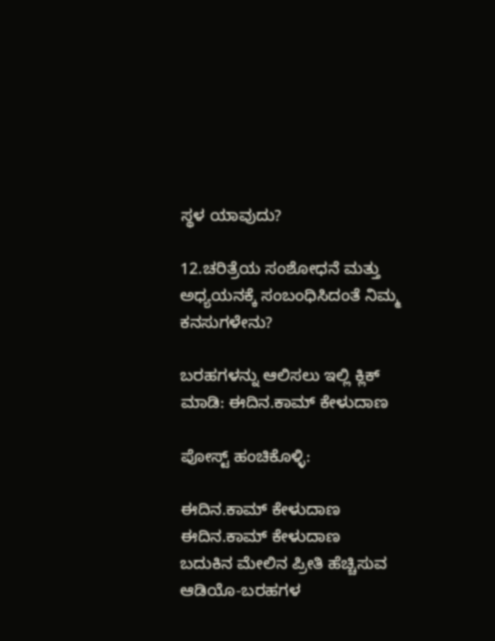ಸ್ಥಳ ಯಾವುದು?

12.ಚರಿತ್ರೆಯ ಸಂಶೋಧನೆ ಮತ್ತು ಅಧ್ಯಯನಕ್ಕೆ ಸಂಬಂಧಿಸಿದಂತೆ ನಿಮ್ಮ ಕನಸುಗಳೇನು?

ಬರಹಗಳನ್ನು ಆಲಿಸಲು ಇಲ್ಲಿ ಕ್ಲಿಕ್ ಮಾಡಿ: ಈದಿನ.ಕಾಮ್ ಕೇಳುದಾಣ

ಪೋಸ್ಟ್ ಹಂಚಿಕೊಳ್ಳಿ:

ಈದಿನ.ಕಾಮ್ ಕೇಳುದಾಣ
ಈದಿನ.ಕಾಮ್ ಕೇಳುದಾಣ
ಬದುಕಿನ ಮೇಲಿನ ಪ್ರೀತಿ ಹೆಚ್ಚಿಸುವ ಆಡಿಯೊ-ಬರಹಗಳ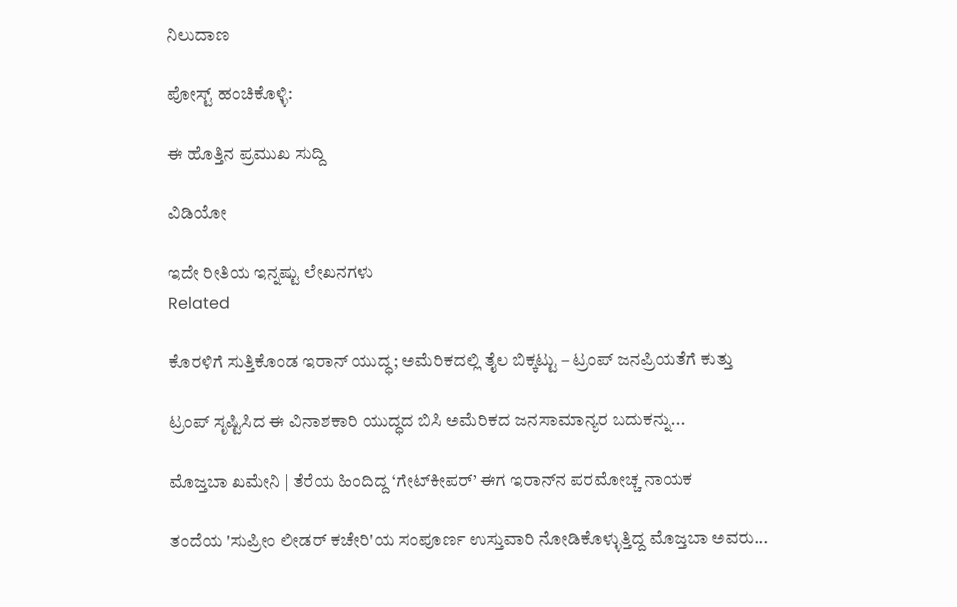ನಿಲುದಾಣ

ಪೋಸ್ಟ್ ಹಂಚಿಕೊಳ್ಳಿ:

ಈ ಹೊತ್ತಿನ ಪ್ರಮುಖ ಸುದ್ದಿ

ವಿಡಿಯೋ

ಇದೇ ರೀತಿಯ ಇನ್ನಷ್ಟು ಲೇಖನಗಳು
Related

ಕೊರಳಿಗೆ ಸುತ್ತಿಕೊಂಡ ಇರಾನ್ ಯುದ್ಧ; ಅಮೆರಿಕದಲ್ಲಿ ತೈಲ ಬಿಕ್ಕಟ್ಟು – ಟ್ರಂಪ್ ಜನಪ್ರಿಯತೆಗೆ ಕುತ್ತು

ಟ್ರಂಪ್ ಸೃಷ್ಟಿಸಿದ ಈ ವಿನಾಶಕಾರಿ ಯುದ್ಧದ ಬಿಸಿ ಅಮೆರಿಕದ ಜನಸಾಮಾನ್ಯರ ಬದುಕನ್ನು...

ಮೊಜ್ತಬಾ ಖಮೇನಿ | ತೆರೆಯ ಹಿಂದಿದ್ದ ‘ಗೇಟ್‌ಕೀಪರ್’ ಈಗ ಇರಾನ್‌ನ ಪರಮೋಚ್ಚ ನಾಯಕ

ತಂದೆಯ 'ಸುಪ್ರೀಂ ಲೀಡರ್ ಕಚೇರಿ'ಯ ಸಂಪೂರ್ಣ ಉಸ್ತುವಾರಿ ನೋಡಿಕೊಳ್ಳುತ್ತಿದ್ದ ಮೊಜ್ತಬಾ ಅವರು...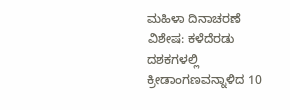ಮಹಿಳಾ ದಿನಾಚರಣೆ ವಿಶೇಷ: ಕಳೆದೆರಡು ದಶಕಗಳಲ್ಲಿ ಕ್ರೀಡಾಂಗಣವನ್ನಾಳಿದ 10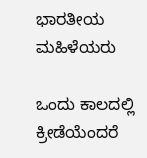ಭಾರತೀಯ ಮಹಿಳೆಯರು

ಒಂದು ಕಾಲದಲ್ಲಿ ಕ್ರೀಡೆಯೆಂದರೆ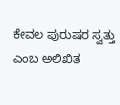ಕೇವಲ ಪುರುಷರ ಸ್ವತ್ತು ಎಂಬ ಅಲಿಖಿತ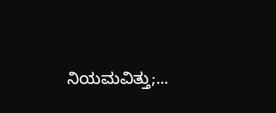ನಿಯಮವಿತ್ತು;...